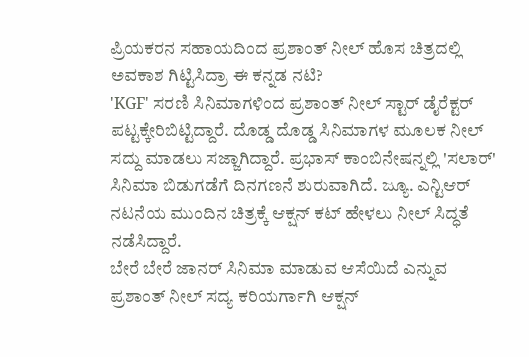ಪ್ರಿಯಕರನ ಸಹಾಯದಿಂದ ಪ್ರಶಾಂತ್ ನೀಲ್ ಹೊಸ ಚಿತ್ರದಲ್ಲಿ ಅವಕಾಶ ಗಿಟ್ಟಿಸಿದ್ರಾ ಈ ಕನ್ನಡ ನಟಿ?
'KGF' ಸರಣಿ ಸಿನಿಮಾಗಳಿಂದ ಪ್ರಶಾಂತ್ ನೀಲ್ ಸ್ಟಾರ್ ಡೈರೆಕ್ಟರ್ ಪಟ್ಟಕ್ಕೇರಿಬಿಟ್ಟಿದ್ದಾರೆ. ದೊಡ್ಡ ದೊಡ್ಡ ಸಿನಿಮಾಗಳ ಮೂಲಕ ನೀಲ್ ಸದ್ದು ಮಾಡಲು ಸಜ್ಜಾಗಿದ್ದಾರೆ. ಪ್ರಭಾಸ್ ಕಾಂಬಿನೇಷನ್ನಲ್ಲಿ 'ಸಲಾರ್' ಸಿನಿಮಾ ಬಿಡುಗಡೆಗೆ ದಿನಗಣನೆ ಶುರುವಾಗಿದೆ. ಜ್ಯೂ. ಎನ್ಟಿಆರ್ ನಟನೆಯ ಮುಂದಿನ ಚಿತ್ರಕ್ಕೆ ಆಕ್ಷನ್ ಕಟ್ ಹೇಳಲು ನೀಲ್ ಸಿದ್ಧತೆ ನಡೆಸಿದ್ದಾರೆ.
ಬೇರೆ ಬೇರೆ ಜಾನರ್ ಸಿನಿಮಾ ಮಾಡುವ ಆಸೆಯಿದೆ ಎನ್ನುವ ಪ್ರಶಾಂತ್ ನೀಲ್ ಸದ್ಯ ಕರಿಯರ್ಗಾಗಿ ಆಕ್ಷನ್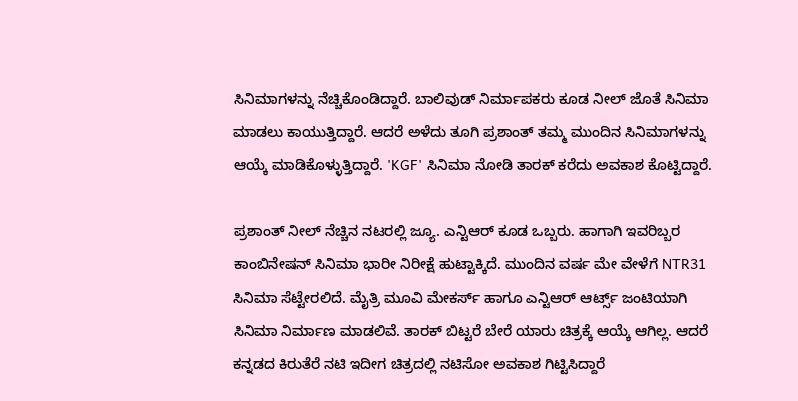ಸಿನಿಮಾಗಳನ್ನು ನೆಚ್ಚಿಕೊಂಡಿದ್ದಾರೆ. ಬಾಲಿವುಡ್ ನಿರ್ಮಾಪಕರು ಕೂಡ ನೀಲ್ ಜೊತೆ ಸಿನಿಮಾ ಮಾಡಲು ಕಾಯುತ್ತಿದ್ದಾರೆ. ಆದರೆ ಅಳೆದು ತೂಗಿ ಪ್ರಶಾಂತ್ ತಮ್ಮ ಮುಂದಿನ ಸಿನಿಮಾಗಳನ್ನು ಆಯ್ಕೆ ಮಾಡಿಕೊಳ್ಳುತ್ತಿದ್ದಾರೆ. 'KGF' ಸಿನಿಮಾ ನೋಡಿ ತಾರಕ್ ಕರೆದು ಅವಕಾಶ ಕೊಟ್ಟಿದ್ದಾರೆ.

ಪ್ರಶಾಂತ್ ನೀಲ್ ನೆಚ್ಚಿನ ನಟರಲ್ಲಿ ಜ್ಯೂ. ಎನ್ಟಿಆರ್ ಕೂಡ ಒಬ್ಬರು. ಹಾಗಾಗಿ ಇವರಿಬ್ಬರ ಕಾಂಬಿನೇಷನ್ ಸಿನಿಮಾ ಭಾರೀ ನಿರೀಕ್ಷೆ ಹುಟ್ಟಾಕ್ಕಿದೆ. ಮುಂದಿನ ವರ್ಷ ಮೇ ವೇಳೆಗೆ NTR31 ಸಿನಿಮಾ ಸೆಟ್ಟೇರಲಿದೆ. ಮೈತ್ರಿ ಮೂವಿ ಮೇಕರ್ಸ್ ಹಾಗೂ ಎನ್ಟಿಆರ್ ಆರ್ಟ್ಸ್ ಜಂಟಿಯಾಗಿ ಸಿನಿಮಾ ನಿರ್ಮಾಣ ಮಾಡಲಿವೆ. ತಾರಕ್ ಬಿಟ್ಟರೆ ಬೇರೆ ಯಾರು ಚಿತ್ರಕ್ಕೆ ಆಯ್ಕೆ ಆಗಿಲ್ಲ. ಆದರೆ ಕನ್ನಡದ ಕಿರುತೆರೆ ನಟಿ ಇದೀಗ ಚಿತ್ರದಲ್ಲಿ ನಟಿಸೋ ಅವಕಾಶ ಗಿಟ್ಟಿಸಿದ್ದಾರೆ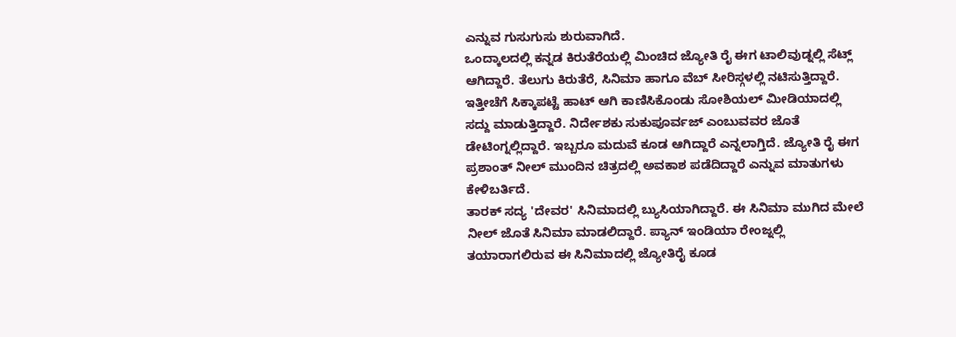ಎನ್ನುವ ಗುಸುಗುಸು ಶುರುವಾಗಿದೆ.
ಒಂದ್ಕಾಲದಲ್ಲಿ ಕನ್ನಡ ಕಿರುತೆರೆಯಲ್ಲಿ ಮಿಂಚಿದ ಜ್ಯೋತಿ ರೈ ಈಗ ಟಾಲಿವುಡ್ನಲ್ಲಿ ಸೆಟ್ಲ್ ಆಗಿದ್ದಾರೆ. ತೆಲುಗು ಕಿರುತೆರೆ, ಸಿನಿಮಾ ಹಾಗೂ ವೆಬ್ ಸೀರಿಸ್ಗಳಲ್ಲಿ ನಟಿಸುತ್ತಿದ್ದಾರೆ. ಇತ್ತೀಚೆಗೆ ಸಿಕ್ಕಾಪಟ್ಟೆ ಹಾಟ್ ಆಗಿ ಕಾಣಿಸಿಕೊಂಡು ಸೋಶಿಯಲ್ ಮೀಡಿಯಾದಲ್ಲಿ ಸದ್ದು ಮಾಡುತ್ತಿದ್ದಾರೆ. ನಿರ್ದೇಶಕು ಸುಕುಪೂರ್ವಜ್ ಎಂಬುವವರ ಜೊತೆ ಡೇಟಿಂಗ್ನಲ್ಲಿದ್ದಾರೆ. ಇಬ್ಬರೂ ಮದುವೆ ಕೂಡ ಆಗಿದ್ದಾರೆ ಎನ್ನಲಾಗ್ತಿದೆ. ಜ್ಯೋತಿ ರೈ ಈಗ ಪ್ರಶಾಂತ್ ನೀಲ್ ಮುಂದಿನ ಚಿತ್ರದಲ್ಲಿ ಅವಕಾಶ ಪಡೆದಿದ್ದಾರೆ ಎನ್ನುವ ಮಾತುಗಳು ಕೇಳಿಬರ್ತಿದೆ.
ತಾರಕ್ ಸದ್ಯ 'ದೇವರ' ಸಿನಿಮಾದಲ್ಲಿ ಬ್ಯುಸಿಯಾಗಿದ್ದಾರೆ. ಈ ಸಿನಿಮಾ ಮುಗಿದ ಮೇಲೆ ನೀಲ್ ಜೊತೆ ಸಿನಿಮಾ ಮಾಡಲಿದ್ದಾರೆ. ಪ್ಯಾನ್ ಇಂಡಿಯಾ ರೇಂಜ್ನಲ್ಲಿ ತಯಾರಾಗಲಿರುವ ಈ ಸಿನಿಮಾದಲ್ಲಿ ಜ್ಯೋತಿರೈ ಕೂಡ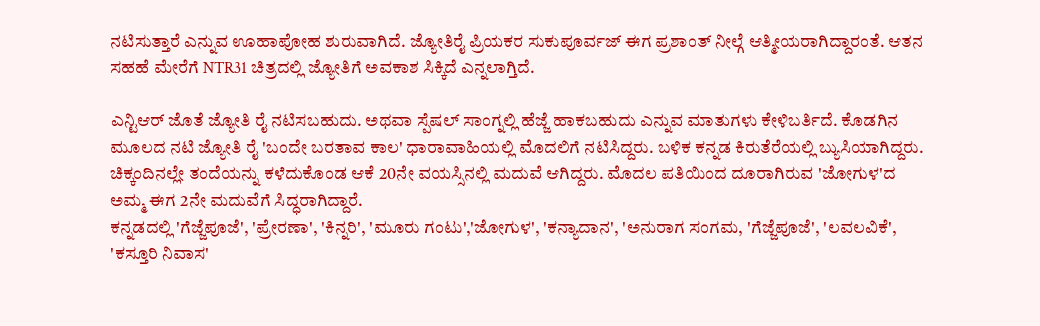ನಟಿಸುತ್ತಾರೆ ಎನ್ನುವ ಊಹಾಪೋಹ ಶುರುವಾಗಿದೆ. ಜ್ಯೋತಿರೈ ಪ್ರಿಯಕರ ಸುಕುಪೂರ್ವಜ್ ಈಗ ಪ್ರಶಾಂತ್ ನೀಲ್ಗೆ ಆತ್ಮೀಯರಾಗಿದ್ದಾರಂತೆ. ಆತನ ಸಹಹೆ ಮೇರೆಗೆ NTR31 ಚಿತ್ರದಲ್ಲಿ ಜ್ಯೋತಿಗೆ ಅವಕಾಶ ಸಿಕ್ಕಿದೆ ಎನ್ನಲಾಗ್ತಿದೆ.

ಎನ್ಟಿಆರ್ ಜೊತೆ ಜ್ಯೋತಿ ರೈ ನಟಿಸಬಹುದು. ಅಥವಾ ಸ್ಪೆಷಲ್ ಸಾಂಗ್ನಲ್ಲಿ ಹೆಜ್ಜೆ ಹಾಕಬಹುದು ಎನ್ನುವ ಮಾತುಗಳು ಕೇಳಿಬರ್ತಿದೆ. ಕೊಡಗಿನ ಮೂಲದ ನಟಿ ಜ್ಯೋತಿ ರೈ 'ಬಂದೇ ಬರತಾವ ಕಾಲ' ಧಾರಾವಾಹಿಯಲ್ಲಿ ಮೊದಲಿಗೆ ನಟಿಸಿದ್ದರು. ಬಳಿಕ ಕನ್ನಡ ಕಿರುತೆರೆಯಲ್ಲಿ ಬ್ಯುಸಿಯಾಗಿದ್ದರು. ಚಿಕ್ಕಂದಿನಲ್ಲೇ ತಂದೆಯನ್ನು ಕಳೆದುಕೊಂಡ ಆಕೆ 20ನೇ ವಯಸ್ಸಿನಲ್ಲಿ ಮದುವೆ ಆಗಿದ್ದರು. ಮೊದಲ ಪತಿಯಿಂದ ದೂರಾಗಿರುವ 'ಜೋಗುಳ'ದ ಅಮ್ಮ ಈಗ 2ನೇ ಮದುವೆಗೆ ಸಿದ್ಧರಾಗಿದ್ದಾರೆ.
ಕನ್ನಡದಲ್ಲಿ 'ಗೆಜ್ಜೆಪೂಜೆ', 'ಪ್ರೇರಣಾ', 'ಕಿನ್ನರಿ', 'ಮೂರು ಗಂಟು','ಜೋಗುಳ', 'ಕನ್ಯಾದಾನ', 'ಅನುರಾಗ ಸಂಗಮ, 'ಗೆಜ್ಜೆಪೂಜೆ', 'ಲವಲವಿಕೆ', 'ಕಸ್ತೂರಿ ನಿವಾಸ'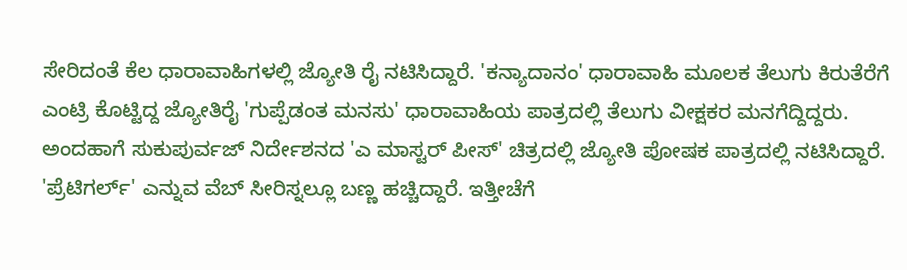ಸೇರಿದಂತೆ ಕೆಲ ಧಾರಾವಾಹಿಗಳಲ್ಲಿ ಜ್ಯೋತಿ ರೈ ನಟಿಸಿದ್ದಾರೆ. 'ಕನ್ಯಾದಾನಂ' ಧಾರಾವಾಹಿ ಮೂಲಕ ತೆಲುಗು ಕಿರುತೆರೆಗೆ ಎಂಟ್ರಿ ಕೊಟ್ಟಿದ್ದ ಜ್ಯೋತಿರೈ 'ಗುಪ್ಪೆಡಂತ ಮನಸು' ಧಾರಾವಾಹಿಯ ಪಾತ್ರದಲ್ಲಿ ತೆಲುಗು ವೀಕ್ಷಕರ ಮನಗೆದ್ದಿದ್ದರು.
ಅಂದಹಾಗೆ ಸುಕುಪುರ್ವಜ್ ನಿರ್ದೇಶನದ 'ಎ ಮಾಸ್ಟರ್ ಪೀಸ್' ಚಿತ್ರದಲ್ಲಿ ಜ್ಯೋತಿ ಪೋಷಕ ಪಾತ್ರದಲ್ಲಿ ನಟಿಸಿದ್ದಾರೆ. 'ಪ್ರೆಟಿಗರ್ಲ್' ಎನ್ನುವ ವೆಬ್ ಸೀರಿಸ್ನಲ್ಲೂ ಬಣ್ಣ ಹಚ್ಚಿದ್ದಾರೆ. ಇತ್ತೀಚೆಗೆ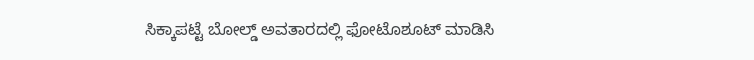ಸಿಕ್ಕಾಪಟ್ಟೆ ಬೋಲ್ಡ್ ಅವತಾರದಲ್ಲಿ ಫೋಟೊಶೂಟ್ ಮಾಡಿಸಿ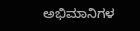ಅಭಿಮಾನಿಗಳ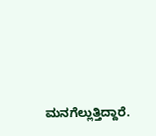ಮನಗೆಲ್ಲುತ್ತಿದ್ದಾರೆ.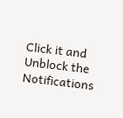Click it and Unblock the Notifications